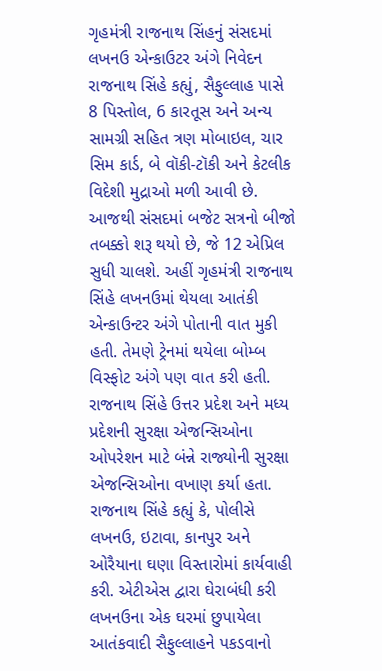ગૃહમંત્રી રાજનાથ સિંહનું સંસદમાં લખનઉ એન્કાઉટર અંગે નિવેદન
રાજનાથ સિંહે કહ્યું, સૈફુલ્લાહ પાસે 8 પિસ્તોલ, 6 કારતૂસ અને અન્ય સામગ્રી સહિત ત્રણ મોબાઇલ, ચાર સિમ કાર્ડ, બે વૉકી-ટૉકી અને કેટલીક વિદેશી મુદ્રાઓ મળી આવી છે.
આજથી સંસદમાં બજેટ સત્રનો બીજો તબક્કો શરૂ થયો છે, જે 12 એપ્રિલ સુધી ચાલશે. અહીં ગૃહમંત્રી રાજનાથ સિંહે લખનઉમાં થેયલા આતંકી એન્કાઉન્ટર અંગે પોતાની વાત મુકી હતી. તેમણે ટ્રેનમાં થયેલા બોમ્બ વિસ્ફોટ અંગે પણ વાત કરી હતી. રાજનાથ સિંહે ઉત્તર પ્રદેશ અને મધ્ય પ્રદેશની સુરક્ષા એજન્સિઓના ઓપરેશન માટે બંન્ને રાજ્યોની સુરક્ષા એજન્સિઓના વખાણ કર્યા હતા.
રાજનાથ સિંહે કહ્યું કે, પોલીસે લખનઉ, ઇટાવા, કાનપુર અને ઓરૈયાના ઘણા વિસ્તારોમાં કાર્યવાહી કરી. એટીએસ દ્વારા ઘેરાબંધી કરી લખનઉના એક ઘરમાં છુપાયેલા આતંકવાદી સૈફુલ્લાહને પકડવાનો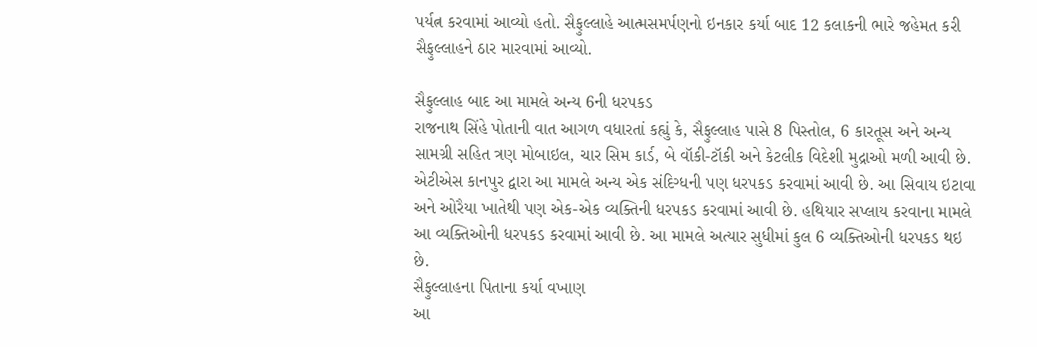પર્યત્ન કરવામાં આવ્યો હતો. સૈફુલ્લાહે આત્મસમર્પણનો ઇનકાર કર્યા બાદ 12 કલાકની ભારે જહેમત કરી સૈફુલ્લાહને ઠાર મારવામાં આવ્યો.

સૈફુલ્લાહ બાદ આ મામલે અન્ય 6ની ધરપકડ
રાજનાથ સિંહે પોતાની વાત આગળ વધારતાં કહ્યું કે, સૈફુલ્લાહ પાસે 8 પિસ્તોલ, 6 કારતૂસ અને અન્ય સામગ્રી સહિત ત્રણ મોબાઇલ, ચાર સિમ કાર્ડ, બે વૉકી-ટૉકી અને કેટલીક વિદેશી મુદ્રાઓ મળી આવી છે. એટીએસ કાનપુર દ્વારા આ મામલે અન્ય એક સંદિગ્ધની પણ ધરપકડ કરવામાં આવી છે. આ સિવાય ઇટાવા અને ઓરૈયા ખાતેથી પણ એક-એક વ્યક્તિની ધરપકડ કરવામાં આવી છે. હથિયાર સપ્લાય કરવાના મામલે આ વ્યક્તિઓની ધરપકડ કરવામાં આવી છે. આ મામલે અત્યાર સુધીમાં કુલ 6 વ્યક્તિઓની ધરપકડ થઇ છે.
સૈફુલ્લાહના પિતાના કર્યા વખાણ
આ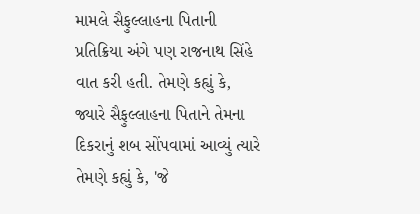મામલે સૈફુલ્લાહના પિતાની પ્રતિક્રિયા અંગે પણ રાજનાથ સિંહે વાત કરી હતી. તેમણે કહ્યું કે, જ્યારે સૈફુલ્લાહના પિતાને તેમના દિકરાનું શબ સોંપવામાં આવ્યું ત્યારે તેમણે કહ્યું કે, 'જે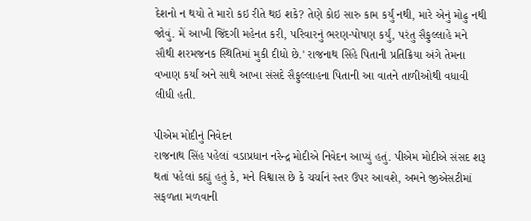દેશનો ન થયો તે મારો કઇ રીતે થઇ શકે? તેણે કોઇ સારુ કામ કર્યું નથી, મારે એનું મોઢુ નથી જોવું. મેં આખી જિંદગી મહેનત કરી, પરિવારનું ભરણ-પોષણ કર્યું, પરંતુ સૈફુલ્લાહે મને સૌથી શરમજનક સ્થિતિમાં મુકી દીધો છે.' રાજનાથ સિંહે પિતાની પ્રતિક્રિયા અંગે તેમના વખાણ કર્યાં અને સાથે આખા સંસદે સૈફુલ્લાહના પિતાની આ વાતને તાળીઓથી વધાવી લીધી હતી.

પીએમ મોદીનું નિવેદન
રાજનાથ સિંહ પહેલાં વડાપ્રધાન નરેન્દ્ર મોદીએ નિવેદન આપ્યું હતું. પીએમ મોદીએ સંસદ શરૂ થતાં પહેલાં કહ્યું હતું કે, મને વિશ્વાસ છે કે ચર્ચાનં સ્તર ઉપર આવશે, અમને જીએસટીમાં સફળતા મળવાની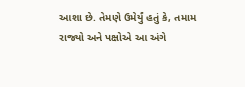આશા છે. તેમણે ઉમેર્યું હતું કે, તમામ રાજ્યો અને પક્ષોએ આ અંગે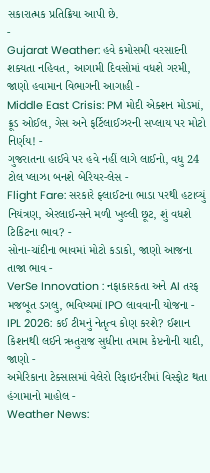સકારાત્મક પ્રતિક્રિયા આપી છે.
-
Gujarat Weather: હવે કમોસમી વરસાદની શક્યતા નહિવત, આગામી દિવસોમાં વધશે ગરમી, જાણો હવામાન વિભાગની આગાહી -
Middle East Crisis: PM મોદી એક્શન મોડમાં, ક્રૂડ ઓઈલ, ગેસ અને ફર્ટિલાઈઝરની સપ્લાય પર મોટો નિર્ણય! -
ગુજરાતના હાઈવે પર હવે નહીં લાગે લાઈનો, વધુ 24 ટોલ પ્લાઝા બનશે બેરિયર-લેસ -
Flight Fare: સરકારે ફ્લાઈટના ભાડા પરથી હટાવ્યું નિયંત્રણ, એરલાઈન્સને મળી ખુલ્લી છૂટ, શું વધશે ટિકિટના ભાવ? -
સોના-ચાંદીના ભાવમાં મોટો કડાકો, જાણો આજના તાજા ભાવ -
VerSe Innovation : નફાકારકતા અને AI તરફ મજબૂત ડગલુ, ભવિષ્યમાં IPO લાવવાની યોજના -
IPL 2026: કઈ ટીમનું નેતૃત્વ કોણ કરશે? ઈશાન કિશનથી લઈને ઋતુરાજ સુધીના તમામ કેપ્ટનોની યાદી, જાણો -
અમેરિકાના ટેક્સાસમાં વેલેરો રિફાઇનરીમાં વિસ્ફોટ થતા હંગામાનો માહોલ -
Weather News: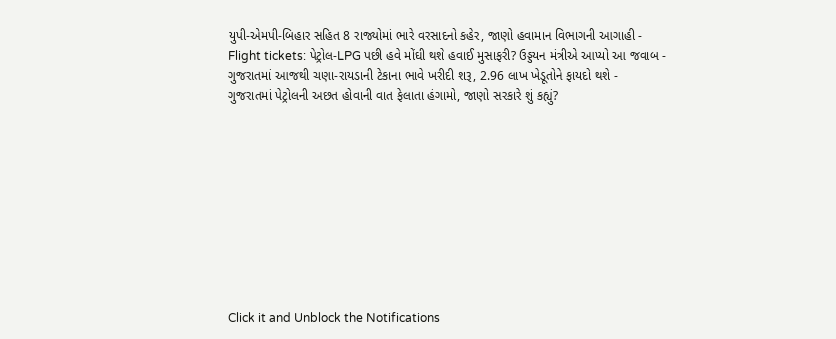યુપી-એમપી-બિહાર સહિત 8 રાજ્યોમાં ભારે વરસાદનો કહેર, જાણો હવામાન વિભાગની આગાહી -
Flight tickets: પેટ્રોલ-LPG પછી હવે મોંઘી થશે હવાઈ મુસાફરી? ઉડ્ડયન મંત્રીએ આપ્યો આ જવાબ -
ગુજરાતમાં આજથી ચણા-રાયડાની ટેકાના ભાવે ખરીદી શરૂ, 2.96 લાખ ખેડૂતોને ફાયદો થશે -
ગુજરાતમાં પેટ્રોલની અછત હોવાની વાત ફેલાતા હંગામો, જાણો સરકારે શું કહ્યું?










Click it and Unblock the Notifications